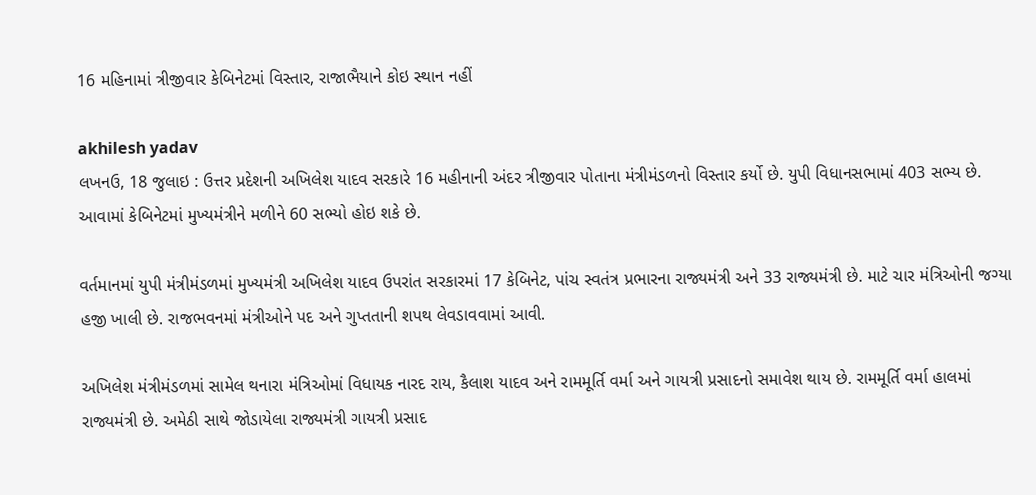16 મહિનામાં ત્રીજીવાર કેબિનેટમાં વિસ્તાર, રાજાભૈયાને કોઇ સ્થાન નહીં

akhilesh yadav
લખનઉ, 18 જુલાઇ : ઉત્તર પ્રદેશની અખિલેશ યાદવ સરકારે 16 મહીનાની અંદર ત્રીજીવાર પોતાના મંત્રીમંડળનો વિસ્તાર કર્યો છે. યુપી વિધાનસભામાં 403 સભ્ય છે. આવામાં કેબિનેટમાં મુખ્યમંત્રીને મળીને 60 સભ્યો હોઇ શકે છે.

વર્તમાનમાં યુપી મંત્રીમંડળમાં મુખ્યમંત્રી અખિલેશ યાદવ ઉપરાંત સરકારમાં 17 કેબિનેટ, પાંચ સ્વતંત્ર પ્રભારના રાજ્યમંત્રી અને 33 રાજ્યમંત્રી છે. માટે ચાર મંત્રિઓની જગ્યા હજી ખાલી છે. રાજભવનમાં મંત્રીઓને પદ અને ગુપ્તતાની શપથ લેવડાવવામાં આવી.

અખિલેશ મંત્રીમંડળમાં સામેલ થનારા મંત્રિઓમાં વિધાયક નારદ રાય, કૈલાશ યાદવ અને રામમૂર્તિ વર્મા અને ગાયત્રી પ્રસાદનો સમાવેશ થાય છે. રામમૂર્તિ વર્મા હાલમાં રાજ્યમંત્રી છે. અમેઠી સાથે જોડાયેલા રાજ્યમંત્રી ગાયત્રી પ્રસાદ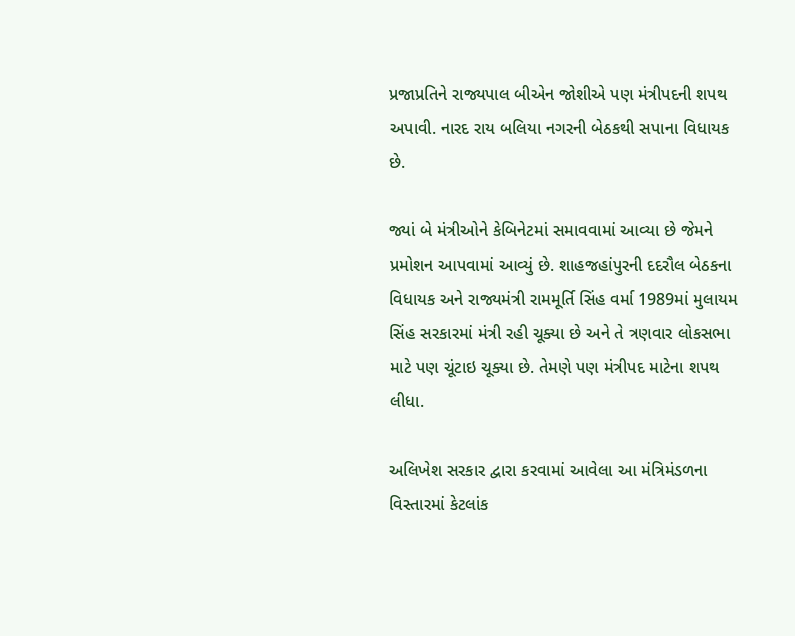પ્રજાપ્રતિને રાજ્યપાલ બીએન જોશીએ પણ મંત્રીપદની શપથ અપાવી. નારદ રાય બલિયા નગરની બેઠકથી સપાના વિધાયક છે.

જ્યાં બે મંત્રીઓને કેબિનેટમાં સમાવવામાં આવ્યા છે જેમને પ્રમોશન આપવામાં આવ્યું છે. શાહજહાંપુરની દદરૌલ બેઠકના વિધાયક અને રાજ્યમંત્રી રામમૂર્તિ સિંહ વર્મા 1989માં મુલાયમ સિંહ સરકારમાં મંત્રી રહી ચૂક્યા છે અને તે ત્રણવાર લોકસભા માટે પણ ચૂંટાઇ ચૂક્યા છે. તેમણે પણ મંત્રીપદ માટેના શપથ લીધા.

અલિખેશ સરકાર દ્વારા કરવામાં આવેલા આ મંત્રિમંડળના વિસ્તારમાં કેટલાંક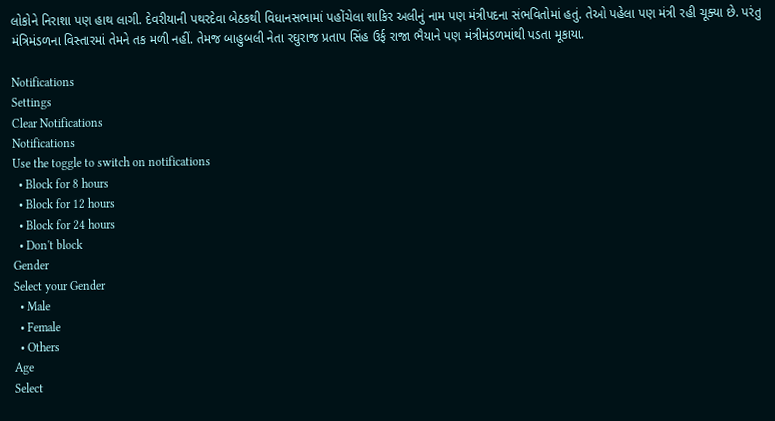લોકોને નિરાશા પણ હાથ લાગી. દેવરીયાની પથરદેવા બેઠકથી વિધાનસભામાં પહોંચેલા શાકિર અલીનું નામ પણ મંત્રીપદના સંભવિતોમાં હતું. તેઓ પહેલા પણ મંત્રી રહી ચૂક્યા છે. પરંતુ મંત્રિમંડળના વિસ્તારમાં તેમને તક મળી નહીં. તેમજ બાહુબલી નેતા રઘુરાજ પ્રતાપ સિંહ ઉર્ફ રાજા ભૈયાને પણ મંત્રીમંડળમાંથી પડતા મૂકાયા.

Notifications
Settings
Clear Notifications
Notifications
Use the toggle to switch on notifications
  • Block for 8 hours
  • Block for 12 hours
  • Block for 24 hours
  • Don't block
Gender
Select your Gender
  • Male
  • Female
  • Others
Age
Select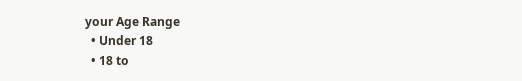your Age Range
  • Under 18
  • 18 to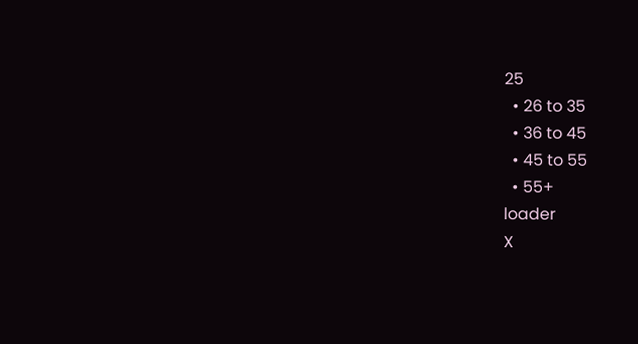25
  • 26 to 35
  • 36 to 45
  • 45 to 55
  • 55+
loader
X